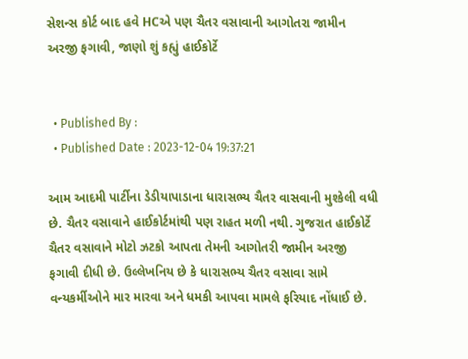સેશન્સ કોર્ટ બાદ હવે HCએ પણ ચૈતર વસાવાની આગોતરા જામીન અરજી ફગાવી, જાણો શું કહ્યું હાઈકોર્ટે


  • Published By :
  • Published Date : 2023-12-04 19:37:21

આમ આદમી પાર્ટીના ડેડીયાપાડાના ધારાસભ્ય ચૈતર વાસવાની મુશ્કેલી વધી છે. ચૈતર વસાવાને હાઈકોર્ટમાંથી પણ રાહત મળી નથી. ગુજરાત હાઈકોર્ટે  ચૈતર વસાવાને મોટો ઝટકો આપતા તેમની આગોતરી જામીન અરજી ફગાવી દીધી છે. ઉલ્લેખનિય છે કે ધારાસભ્ય ચૈતર વસાવા સામે  વન્યકર્મીઓને માર મારવા અને ધમકી આપવા મામલે ફરિયાદ નોંધાઈ છે.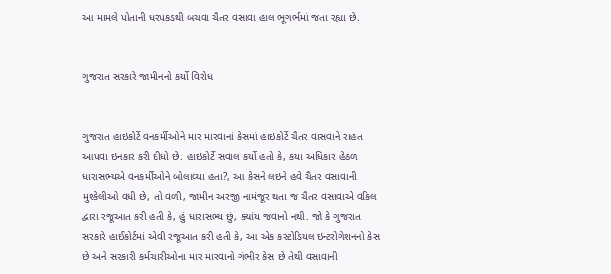આ મામલે પોતાની ધરપકડથી બચવા ચૈતર વસાવા હાલ ભૂગર્ભમાં જતા રહ્યા છે.


ગુજરાત સરકારે જામીનનો કર્યો વિરોધ


ગુજરાત હાઇકોર્ટે વનકર્મીઓને માર મારવાનાં કેસમાં હાઇકોર્ટે ચૈતર વાસવાને રાહત આપવા ઇનકાર કરી દીધો છે. હાઇકોર્ટે સવાલ કર્યો હતો કે, કયા અધિકાર હેઠળ ધારાસભ્યએ વનકર્મીઓને બોલાવ્યા હતા?, આ કેસને લઇને હવે ચૈતર વસાવાની મુશ્કેલીઓ વધી છે, તો વળી, જામીન અરજી નામંજૂર થતા જ ચૈતર વસાવાએ વકિલ દ્વારા રજૂઆત કરી હતી કે, હું ધારાસભ્ય છું, ક્યાંય જવાનો નથી. જો કે ગુજરાત સરકારે હાઈકોર્ટમાં એવી રજૂઆત કરી હતી કે, આ એક કસ્ટોડિયલ ઇન્ટરોગેશનનો કેસ છે અને સરકારી કર્મચારીઓના માર મારવાનો ગંભીર કેસ છે તેથી વસાવાની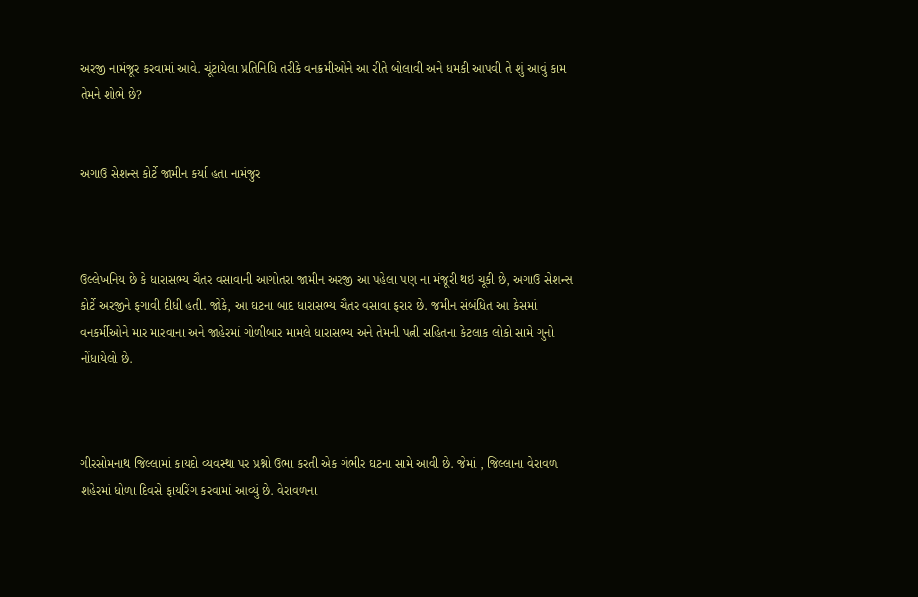અરજી નામંજૂર કરવામાં આવે. ચૂંટાયેલા પ્રતિનિધિ તરીકે વનક્રમીઓને આ રીતે બોલાવી અને ધમકી આપવી તે શું આવું કામ તેમને શોભે છે?


અગાઉ સેશન્સ કોર્ટે જામીન કર્યા હતા નામંજુર



ઉલ્લેખનિય છે કે ધારાસભ્ય ચૈતર વસાવાની આગોતરા જામીન અરજી આ પહેલા પણ ના મંજૂરી થઇ ચૂકી છે, અગાઉ સેશન્સ કોર્ટે અરજીને ફગાવી દીધી હતી. જોકે, આ ઘટના બાદ ધારાસભ્ય ચૈતર વસાવા ફરાર છે. જમીન સંબંધિત આ કેસમાં વનકર્મીઓને માર મારવાના અને જાહેરમાં ગોળીબાર મામલે ધારાસભ્ય અને તેમની પત્ની સહિતના કેટલાક લોકો સામે ગુનો નોંધાયેલો છે.



ગીરસોમનાથ જિલ્લામાં કાયદો વ્યવસ્થા પર પ્રશ્નો ઉભા કરતી એક ગંભીર ઘટના સામે આવી છે. જેમાં , જિલ્લાના વેરાવળ શહેરમાં ધોળા દિવસે ફાયરિંગ કરવામાં આવ્યું છે. વેરાવળના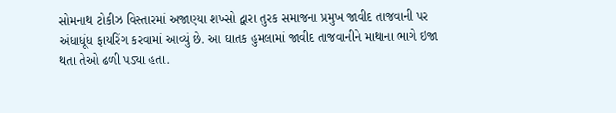સોમનાથ ટોકીઝ વિસ્તારમાં અજાણ્યા શખ્સો દ્વારા તુરક સમાજના પ્રમુખ જાવીદ તાજવાની પર અંધાધૂંધ ફાયરિંગ કરવામાં આવ્યું છે. આ ઘાતક હુમલામાં જાવીદ તાજવાનીને માથાના ભાગે ઇજા થતા તેઓ ઢળી પડ્યા હતા.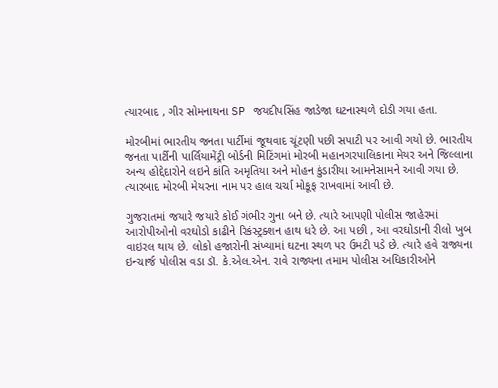ત્યારબાદ , ગીર સોમનાથના SP જયદીપસિંહ જાડેજા ઘટનાસ્થળે દોડી ગયા હતા.

મોરબીમાં ભારતીય જનતા પાર્ટીમાં જૂથવાદ ચૂંટણી પછી સપાટી પર આવી ગયો છે. ભારતીય જનતા પાર્ટીની પાર્લિયામેંટ્રી બોર્ડની મિટિંગમાં મોરબી મહાનગરપાલિકાના મેયર અને જિલ્લાના અન્ય હોદ્દેદારોને લઇને કાંતિ અમૃતિયા અને મોહન કુંડારીયા આમનેસામને આવી ગયા છે. ત્યારબાદ મોરબી મેયરના નામ પર હાલ ચર્ચા મોકૂફ રાખવામાં આવી છે.

ગુજરાતમાં જયારે જયારે કોઈ ગંભીર ગુના બને છે. ત્યારે આપણી પોલીસ જાહેરમાં આરોપીઓનો વરઘોડો કાઢીને રિકંસ્ટ્રક્શન હાથ ધરે છે. આ પછી , આ વરઘોડાની રીલો ખુબ વાઇરલ થાય છે. લોકો હજારોની સંખ્યામાં ઘટના સ્થળ પર ઉમટી પડે છે. ત્યારે હવે રાજ્યના ઇન્ચાર્જ પોલીસ વડા ડૉ. કે.એલ.એન. રાવે રાજ્યના તમામ પોલીસ અધિકારીઓને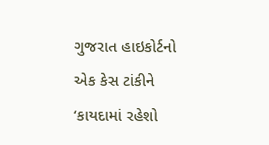ગુજરાત હાઇકોર્ટનો એક કેસ ટાંકીને ‘કાયદામાં રહેશો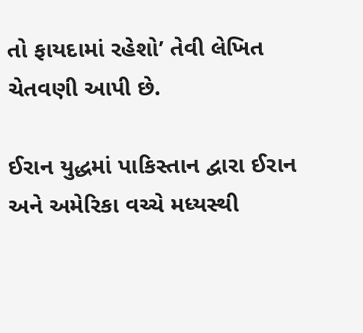તો ફાયદામાં રહેશો’ તેવી લેખિત ચેતવણી આપી છે.

ઈરાન યુદ્ધમાં પાકિસ્તાન દ્વારા ઈરાન અને અમેરિકા વચ્ચે મધ્યસ્થી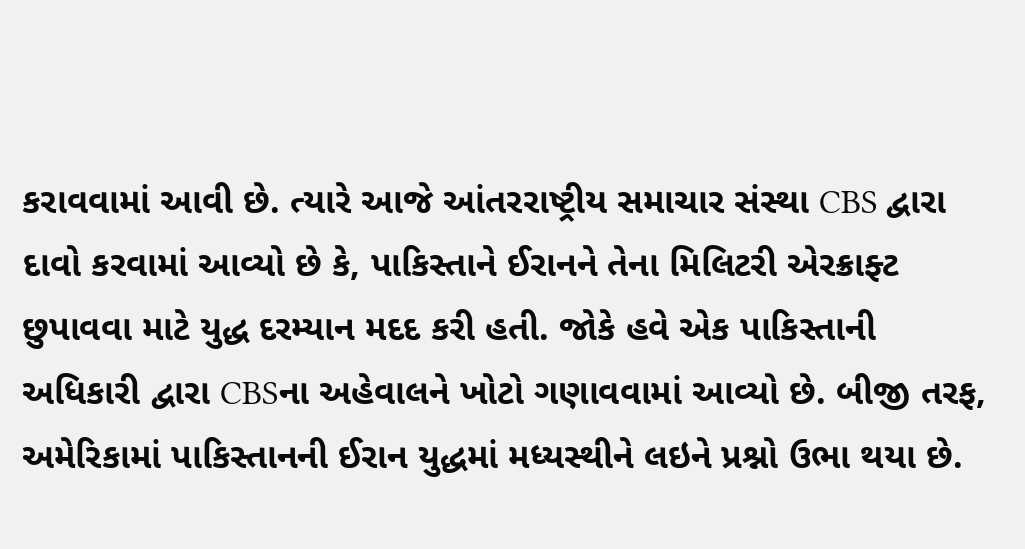કરાવવામાં આવી છે. ત્યારે આજે આંતરરાષ્ટ્રીય સમાચાર સંસ્થા CBS દ્વારા દાવો કરવામાં આવ્યો છે કે, પાકિસ્તાને ઈરાનને તેના મિલિટરી એરક્રાફ્ટ છુપાવવા માટે યુદ્ધ દરમ્યાન મદદ કરી હતી. જોકે હવે એક પાકિસ્તાની અધિકારી દ્વારા CBSના અહેવાલને ખોટો ગણાવવામાં આવ્યો છે. બીજી તરફ, અમેરિકામાં પાકિસ્તાનની ઈરાન યુદ્ધમાં મધ્યસ્થીને લઇને પ્રશ્નો ઉભા થયા છે.